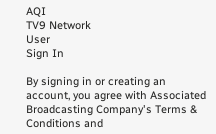AQI
TV9 Network
User
Sign In

By signing in or creating an account, you agree with Associated Broadcasting Company's Terms & Conditions and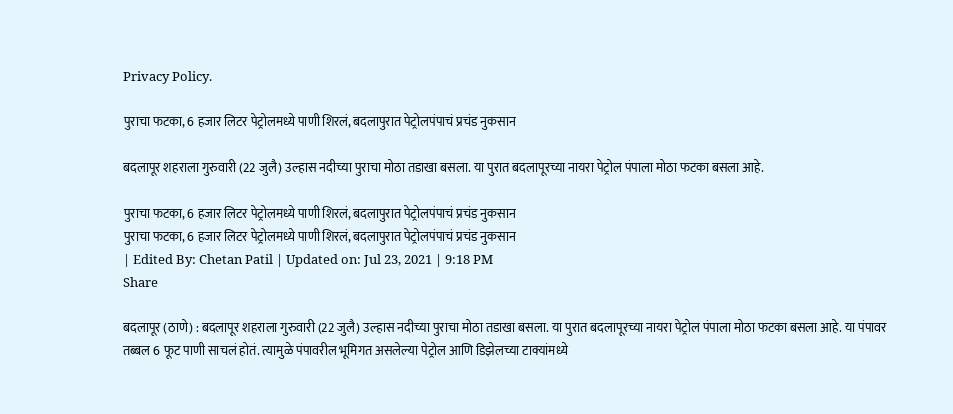Privacy Policy.

पुराचा फटका, 6 हजार लिटर पेट्रोलमध्ये पाणी शिरलं, बदलापुरात पेट्रोलपंपाचं प्रचंड नुकसान

बदलापूर शहराला गुरुवारी (22 जुलै) उल्हास नदीच्या पुराचा मोठा तडाखा बसला. या पुरात बदलापूरच्या नायरा पेट्रोल पंपाला मोठा फटका बसला आहे.

पुराचा फटका, 6 हजार लिटर पेट्रोलमध्ये पाणी शिरलं, बदलापुरात पेट्रोलपंपाचं प्रचंड नुकसान
पुराचा फटका, 6 हजार लिटर पेट्रोलमध्ये पाणी शिरलं, बदलापुरात पेट्रोलपंपाचं प्रचंड नुकसान
| Edited By: Chetan Patil | Updated on: Jul 23, 2021 | 9:18 PM
Share

बदलापूर (ठाणे) : बदलापूर शहराला गुरुवारी (22 जुलै) उल्हास नदीच्या पुराचा मोठा तडाखा बसला. या पुरात बदलापूरच्या नायरा पेट्रोल पंपाला मोठा फटका बसला आहे. या पंपावर तब्बल 6 फूट पाणी साचलं होतं. त्यामुळे पंपावरील भूमिगत असलेल्या पेट्रोल आणि डिझेलच्या टाक्यांमध्ये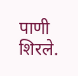पाणी शिरले.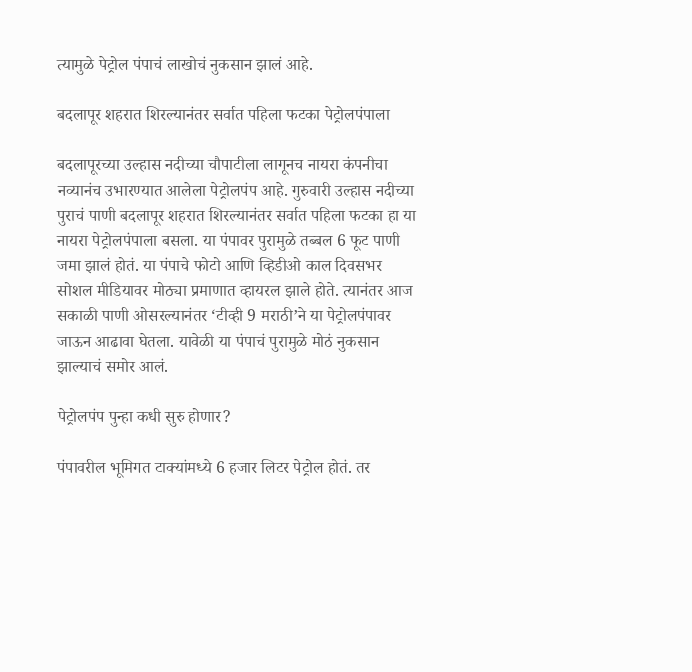त्यामुळे पेट्रोल पंपाचं लाखोचं नुकसान झालं आहे.

बदलापूर शहरात शिरल्यानंतर सर्वात पहिला फटका पेट्रोलपंपाला

बदलापूरच्या उल्हास नदीच्या चौपाटीला लागूनच नायरा कंपनीचा नव्यानंच उभारण्यात आलेला पेट्रोलपंप आहे. गुरुवारी उल्हास नदीच्या पुराचं पाणी बदलापूर शहरात शिरल्यानंतर सर्वात पहिला फटका हा या नायरा पेट्रोलपंपाला बसला. या पंपावर पुरामुळे तब्बल 6 फूट पाणी जमा झालं होतं. या पंपाचे फोटो आणि व्हिडीओ काल दिवसभर सोशल मीडियावर मोठ्या प्रमाणात व्हायरल झाले होते. त्यानंतर आज सकाळी पाणी ओसरल्यानंतर ‘टीव्ही 9 मराठी’ने या पेट्रोलपंपावर जाऊन आढावा घेतला. यावेळी या पंपाचं पुरामुळे मोठं नुकसान झाल्याचं समोर आलं.

पेट्रोलपंप पुन्हा कधी सुरु होणार?

पंपावरील भूमिगत टाक्यांमध्ये 6 हजार लिटर पेट्रोल होतं. तर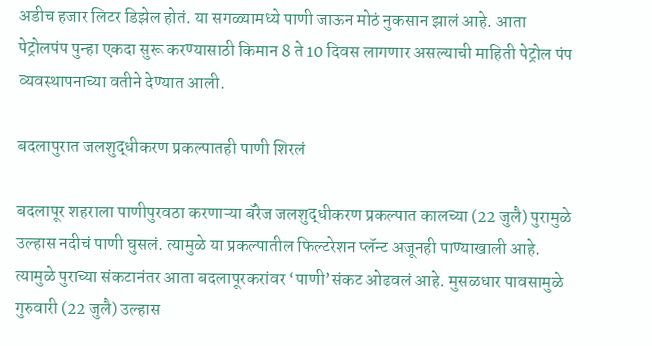अडीच हजार लिटर डिझेल होतं. या सगळ्यामध्ये पाणी जाऊन मोठं नुकसान झालं आहे. आता पेट्रोलपंप पुन्हा एकदा सुरू करण्यासाठी किमान 8 ते 10 दिवस लागणार असल्याची माहिती पेट्रोल पंप व्यवस्थापनाच्या वतीने देण्यात आली.

बदलापुरात जलशुद्धीकरण प्रकल्पातही पाणी शिरलं

बदलापूर शहराला पाणीपुरवठा करणाऱ्या बॅरेज जलशुद्धीकरण प्रकल्पात कालच्या (22 जुलै) पुरामुळे उल्हास नदीचं पाणी घुसलं. त्यामुळे या प्रकल्पातील फिल्टरेशन प्लॅन्ट अजूनही पाण्याखाली आहे. त्यामुळे पुराच्या संकटानंतर आता बदलापूरकरांवर ‘पाणी’संकट ओढवलं आहे. मुसळधार पावसामुळे गुरुवारी (22 जुलै) उल्हास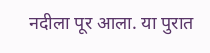नदीला पूर आला. या पुरात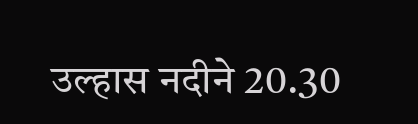उल्हास नदीने 20.30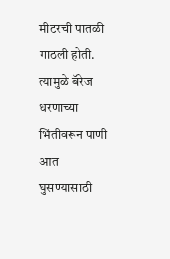मीटरची पातळी गाठली होती. त्यामुळे बॅरेज धरणाच्या भिंतीवरून पाणी आत घुसण्यासाठी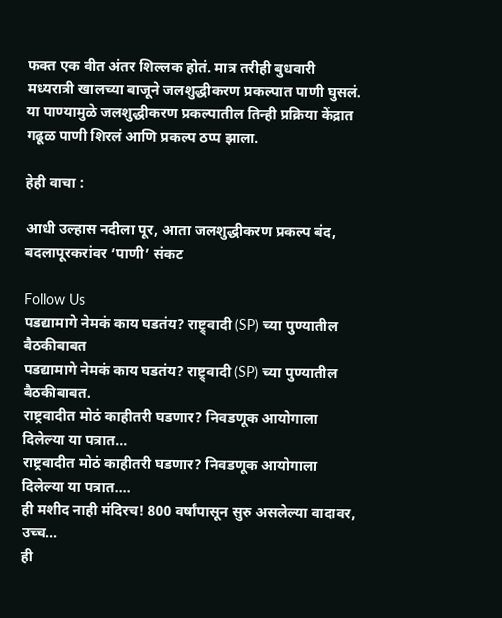फक्त एक वीत अंतर शिल्लक होतं. मात्र तरीही बुधवारी मध्यरात्री खालच्या बाजूने जलशुद्धीकरण प्रकल्पात पाणी घुसलं. या पाण्यामुळे जलशुद्धीकरण प्रकल्पातील तिन्ही प्रक्रिया केंद्रात गढूळ पाणी शिरलं आणि प्रकल्प ठप्प झाला.

हेही वाचा :

आधी उल्हास नदीला पूर, आता जलशुद्धीकरण प्रकल्प बंद, बदलापूरकरांवर ‘पाणी’ संकट

Follow Us
पडद्यामागे नेमकं काय घडतंय? राष्ट्र्वादी (SP) च्या पुण्यातील बैठकीबाबत
पडद्यामागे नेमकं काय घडतंय? राष्ट्र्वादी (SP) च्या पुण्यातील बैठकीबाबत.
राष्ट्रवादीत मोठं काहीतरी घडणार? निवडणूक आयोगाला दिलेल्या या पत्रात...
राष्ट्रवादीत मोठं काहीतरी घडणार? निवडणूक आयोगाला दिलेल्या या पत्रात....
ही मशीद नाही मंदिरच! 800 वर्षांपासून सुरु असलेल्या वादावर, उच्च...
ही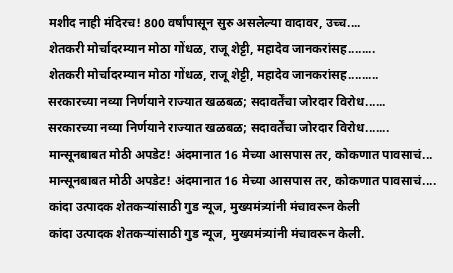मशीद नाही मंदिरच! 800 वर्षांपासून सुरु असलेल्या वादावर, उच्च....
शेतकरी मोर्चादरम्यान मोठा गोंधळ, राजू शेट्टी, महादेव जानकरांसह........
शेतकरी मोर्चादरम्यान मोठा गोंधळ, राजू शेट्टी, महादेव जानकरांसह.........
सरकारच्या नव्या निर्णयाने राज्यात खळबळ; सदावर्तेंचा जोरदार विरोध......
सरकारच्या नव्या निर्णयाने राज्यात खळबळ; सदावर्तेंचा जोरदार विरोध.......
मान्सूनबाबत मोठी अपडेट! अंदमानात 16 मेच्या आसपास तर, कोकणात पावसाचं...
मान्सूनबाबत मोठी अपडेट! अंदमानात 16 मेच्या आसपास तर, कोकणात पावसाचं....
कांदा उत्पादक शेतकऱ्यांसाठी गुड न्यूज, मुख्यमंत्र्यांनी मंचावरून केली
कांदा उत्पादक शेतकऱ्यांसाठी गुड न्यूज, मुख्यमंत्र्यांनी मंचावरून केली.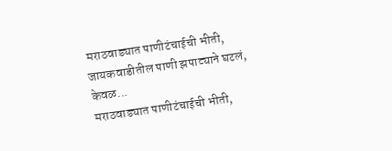मराठवाड्यात पाणीटंचाईची भीती, जायकवाडीतील पाणी झपाट्याने घटलं, केवळ...
मराठवाड्यात पाणीटंचाईची भीती,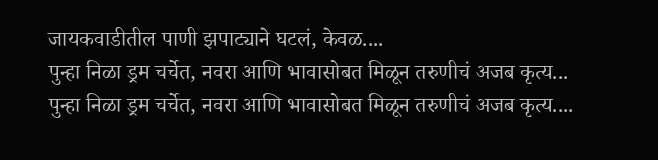जायकवाडीतील पाणी झपाट्याने घटलं, केवळ....
पुन्हा निळा ड्रम चर्चेत, नवरा आणि भावासोबत मिळून तरुणीचं अजब कृत्य...
पुन्हा निळा ड्रम चर्चेत, नवरा आणि भावासोबत मिळून तरुणीचं अजब कृत्य....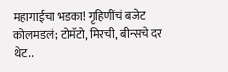महागाईचा भडका! गृहिणींचं बजेट कोलमडलं; टोमॅटो, मिरची, बीन्सचे दर थेट..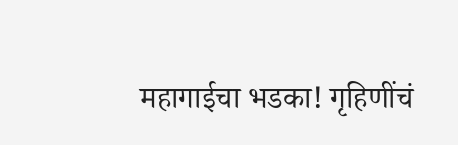महागाईचा भडका! गृहिणींचं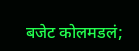बजेट कोलमडलं;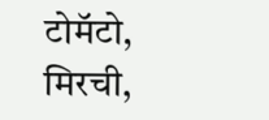टोमॅटो, मिरची,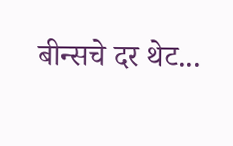बीन्सचे दर थेट...